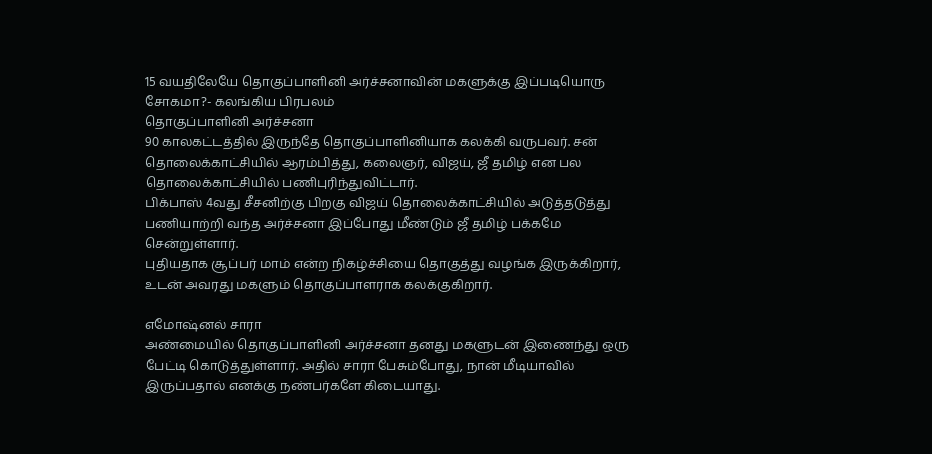15 வயதிலேயே தொகுப்பாளினி அர்ச்சனாவின் மகளுக்கு இப்படியொரு சோகமா?- கலங்கிய பிரபலம்
தொகுப்பாளினி அர்ச்சனா
90 காலகட்டத்தில் இருந்தே தொகுப்பாளினியாக கலக்கி வருபவர். சன் தொலைக்காட்சியில் ஆரம்பித்து, கலைஞர், விஜய், ஜீ தமிழ் என பல தொலைக்காட்சியில் பணிபுரிந்துவிட்டார்.
பிக்பாஸ் 4வது சீசனிற்கு பிறகு விஜய் தொலைக்காட்சியில் அடுத்தடுத்து பணியாற்றி வந்த அர்ச்சனா இப்போது மீண்டும் ஜீ தமிழ் பக்கமே சென்றுள்ளார்.
புதியதாக சூப்பர் மாம் என்ற நிகழ்ச்சியை தொகுத்து வழங்க இருக்கிறார், உடன் அவரது மகளும் தொகுப்பாளராக கலக்குகிறார்.

எமோஷ்னல் சாரா
அண்மையில் தொகுப்பாளினி அர்ச்சனா தனது மகளுடன் இணைந்து ஒரு பேட்டி கொடுத்துள்ளார். அதில் சாரா பேசும்போது, நான் மீடியாவில் இருப்பதால் எனக்கு நண்பர்களே கிடையாது.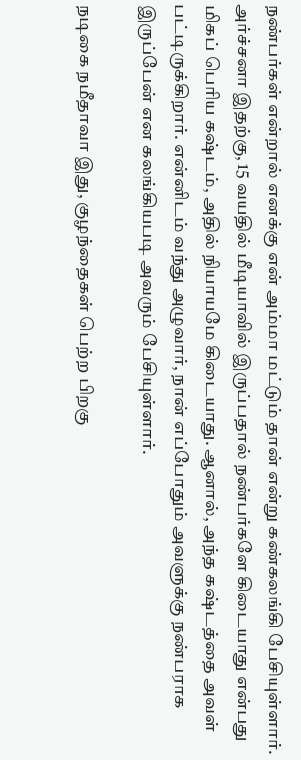நண்பர்கள் என்றால் எனக்கு என் அம்மா மட்டும் தான் என்று கண்கலங்கி பேசியுள்ளார்.
அர்ச்சனா இதற்கு, 15 வயதில் மீடியாவில் இருப்பதால் நண்பர்களே கிடையாது என்பது மிகப் பெரிய கஷ்டம், அதில் நியாயமே கிடையாது. ஆனால், அந்த கஷ்டத்தை அவள் பட்டிருக்கிறார். என்னிடம் வந்து அழுவார், நான் எப்போதும் அவளுக்கு நண்பராக இருப்பேன் என கலங்கியபடி அவரும் பேசியுள்ளார்.

நடிகை நமீதாவா இது, குழந்தைகள் பெற்ற பிறகு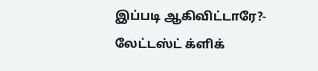இப்படி ஆகிவிட்டாரே?- லேட்டஸ்ட் க்ளிக்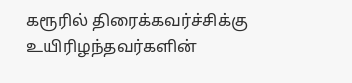கரூரில் திரைக்கவர்ச்சிக்கு உயிரிழந்தவர்களின்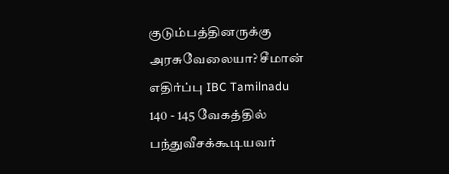குடும்பத்தினருக்கு அரசுவேலையா? சீமான் எதிர்ப்பு IBC Tamilnadu
140 - 145 வேகத்தில் பந்துவீசக்கூடியவர்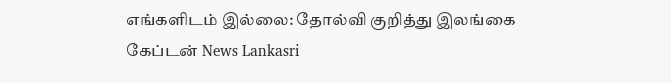எங்களிடம் இல்லை: தோல்வி குறித்து இலங்கை கேப்டன் News Lankasri